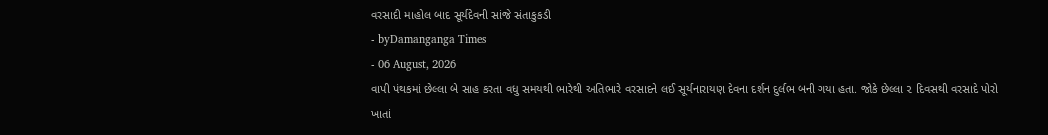વરસાદી માહોલ બાદ સૂર્યદેવની સાંજે સંતાકુકડી
- byDamanganga Times
- 06 August, 2026
વાપી પંથકમાં છેલ્લા બે સાહ કરતા વધુ સમયથી ભારેથી અતિભારે વરસાદને લઈ સૂર્યનારાયણ દેવના દર્શન દુર્લભ બની ગયા હતા. જોકે છેલ્લા ૨ દિવસથી વરસાદે પોરો ખાતાં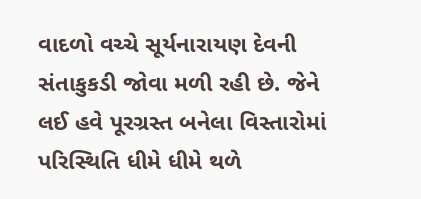વાદળો વચ્ચે સૂર્યનારાયણ દેવની સંતાકુકડી જોવા મળી રહી છે. જેને લઈ હવે પૂરગ્રસ્ત બનેલા વિસ્તારોમાં પરિસ્થિતિ ધીમે ધીમે થળે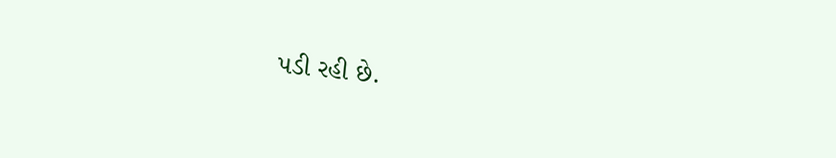પડી રહી છે.